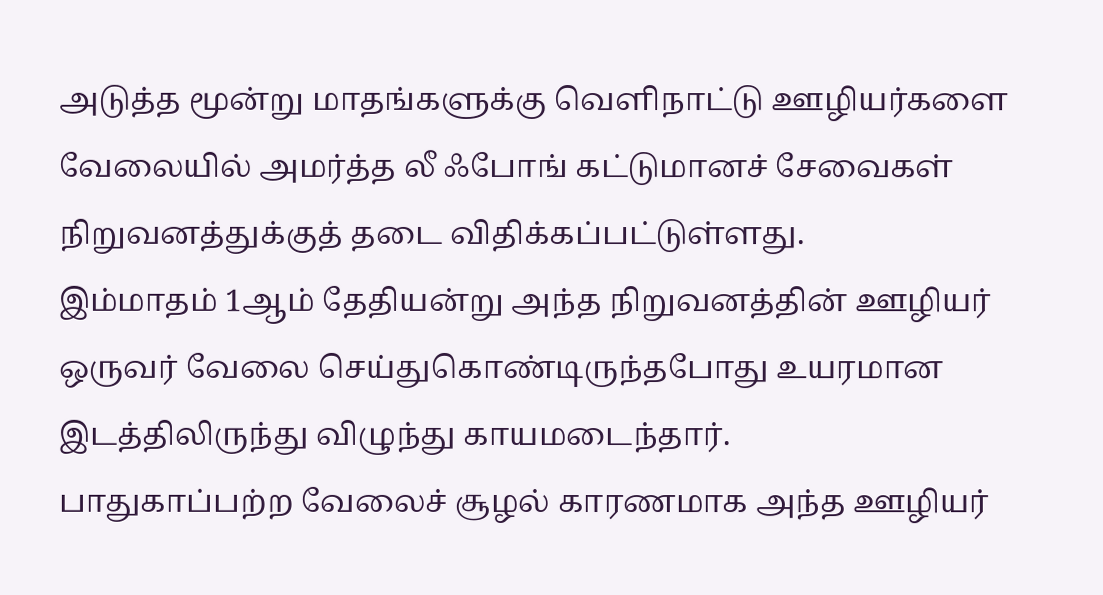அடுத்த மூன்று மாதங்களுக்கு வெளிநாட்டு ஊழியர்களை வேலையில் அமர்த்த லீ ஃபோங் கட்டுமானச் சேவைகள் நிறுவனத்துக்குத் தடை விதிக்கப்பட்டுள்ளது.
இம்மாதம் 1ஆம் தேதியன்று அந்த நிறுவனத்தின் ஊழியர் ஒருவர் வேலை செய்துகொண்டிருந்தபோது உயரமான இடத்திலிருந்து விழுந்து காயமடைந்தார்.
பாதுகாப்பற்ற வேலைச் சூழல் காரணமாக அந்த ஊழியர்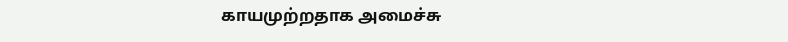காயமுற்றதாக அமைச்சு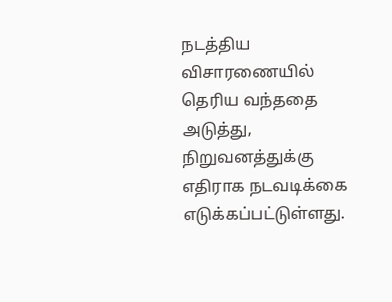நடத்திய விசாரணையில் தெரிய வந்ததை அடுத்து, நிறுவனத்துக்கு எதிராக நடவடிக்கை எடுக்கப்பட்டுள்ளது.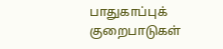பாதுகாப்புக் குறைபாடுகள்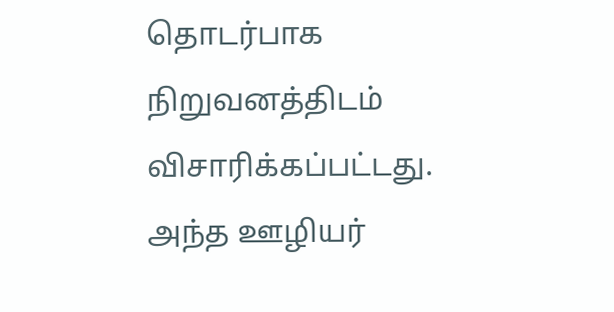தொடர்பாக நிறுவனத்திடம் விசாரிக்கப்பட்டது.
அந்த ஊழியர்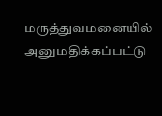மருத்துவமனையில் அனுமதிக்கப்பட்டு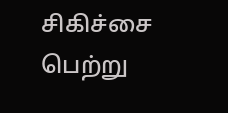சிகிச்சை பெற்று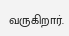வருகிறார்.